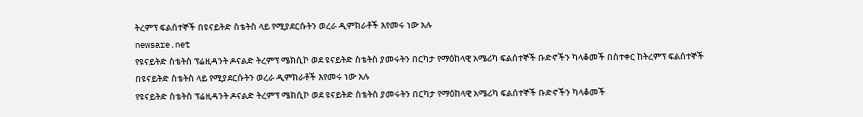ትረምፕ ፍልሰተኞች በዩናይትድ ስቴትስ ላይ የሚያደርሱትን ወረራ ዲምክራቶች እየመሩ ነው አሉ
newsare.net
የዩናይትድ ስቴትስ ፕሬዚዳንት ዶናልድ ትረምፕ ሜክሲኮ ወደ ዩናይትድ ስቴትስ ያመሩትን በርካታ የማዕከላዊ አሜሪካ ፍልሰተኞች ቡድኖችን ካላቆመች በስተቀር ከትረምፕ ፍልሰተኞች በዩናይትድ ስቴትስ ላይ የሚያደርሱትን ወረራ ዲምክራቶች እየመሩ ነው አሉ
የዩናይትድ ስቴትስ ፕሬዚዳንት ዶናልድ ትረምፕ ሜክሲኮ ወደ ዩናይትድ ስቴትስ ያመሩትን በርካታ የማዕከላዊ አሜሪካ ፍልሰተኞች ቡድኖችን ካላቆመች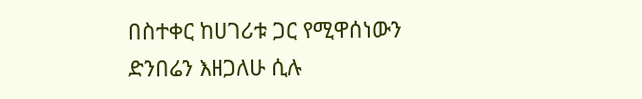በስተቀር ከሀገሪቱ ጋር የሚዋሰነውን ድንበሬን እዘጋለሁ ሲሉ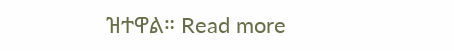ዝተዋል። Read more